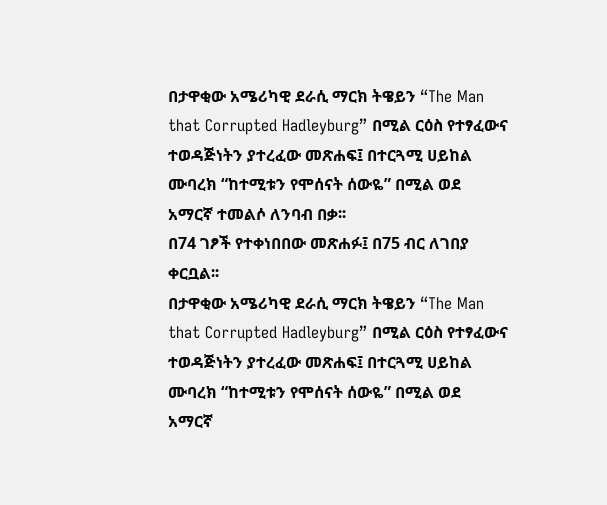በታዋቂው አሜሪካዊ ደራሲ ማርክ ትዌይን “The Man that Corrupted Hadleyburg” በሚል ርዕስ የተፃፈውና ተወዳጅነትን ያተረፈው መጽሐፍ፤ በተርጓሚ ሀይከል ሙባረክ “ከተሚቱን የሞሰናት ሰውዬ” በሚል ወደ አማርኛ ተመልሶ ለንባብ በቃ፡፡
በ74 ገፆች የተቀነበበው መጽሐፉ፤ በ75 ብር ለገበያ ቀርቧል፡፡
በታዋቂው አሜሪካዊ ደራሲ ማርክ ትዌይን “The Man that Corrupted Hadleyburg” በሚል ርዕስ የተፃፈውና ተወዳጅነትን ያተረፈው መጽሐፍ፤ በተርጓሚ ሀይከል ሙባረክ “ከተሚቱን የሞሰናት ሰውዬ” በሚል ወደ አማርኛ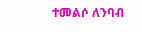ተመልሶ ለንባብ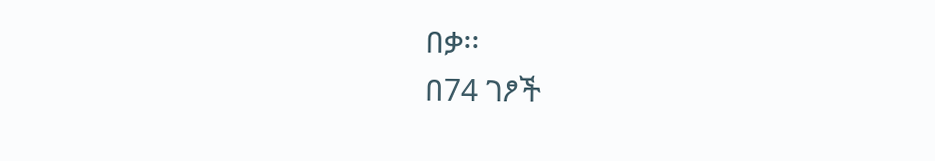በቃ፡፡
በ74 ገፆች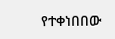የተቀነበበው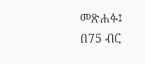መጽሐፉ፤ በ75 ብር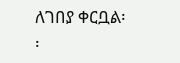ለገበያ ቀርቧል፡፡